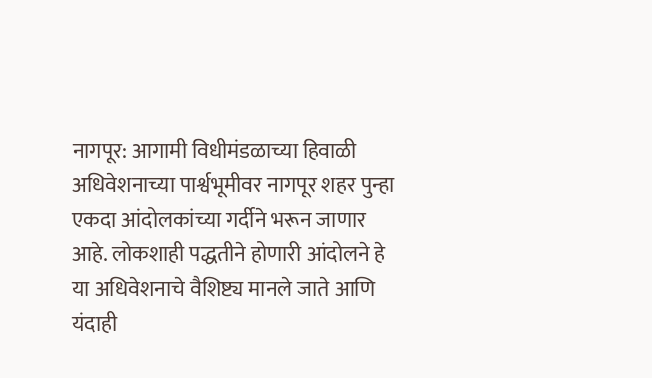नागपूर: आगामी विधीमंडळाच्या हिवाळी अधिवेशनाच्या पार्श्वभूमीवर नागपूर शहर पुन्हा एकदा आंदोलकांच्या गर्दीने भरून जाणार आहे. लोकशाही पद्धतीने होणारी आंदोलने हे या अधिवेशनाचे वैशिष्ट्य मानले जाते आणि यंदाही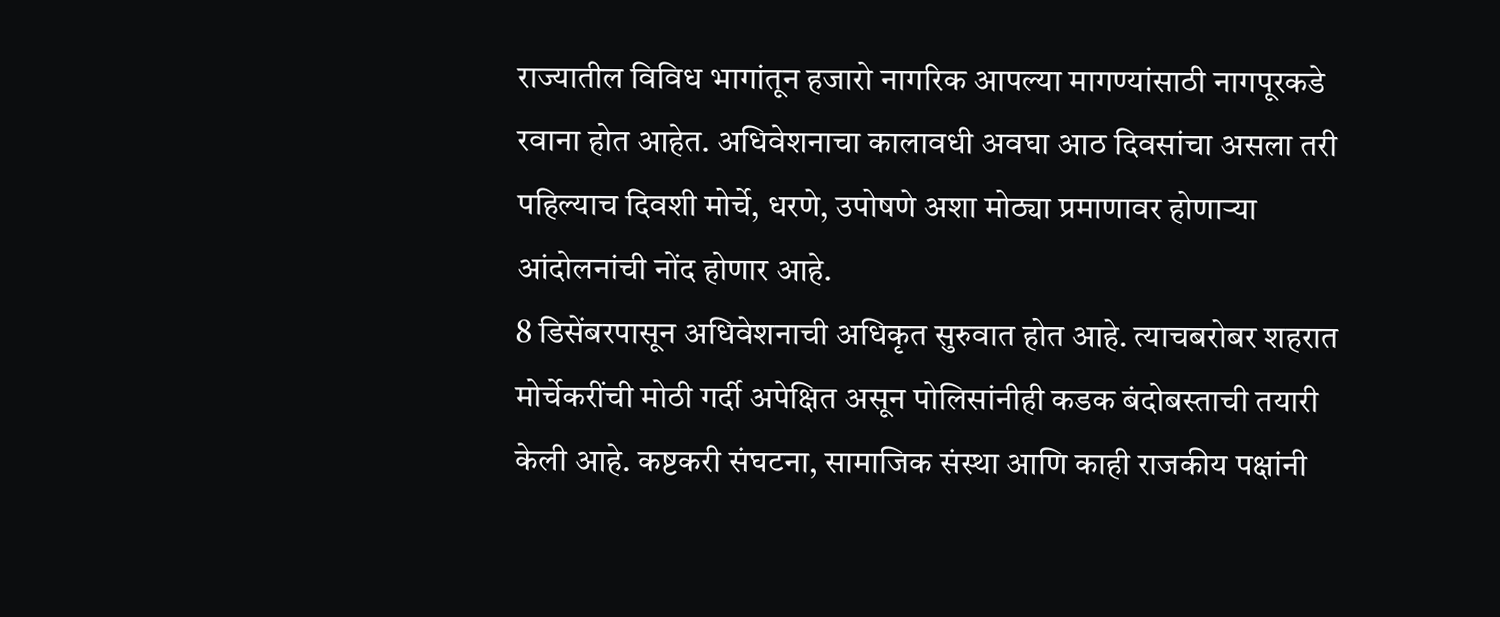राज्यातील विविध भागांतून हजारो नागरिक आपल्या मागण्यांसाठी नागपूरकडे रवाना होत आहेत. अधिवेशनाचा कालावधी अवघा आठ दिवसांचा असला तरी पहिल्याच दिवशी मोर्चे, धरणे, उपोषणे अशा मोठ्या प्रमाणावर होणाऱ्या आंदोलनांची नोंद होणार आहे.
8 डिसेंबरपासून अधिवेशनाची अधिकृत सुरुवात होत आहे. त्याचबरोबर शहरात मोर्चेकरींची मोठी गर्दी अपेक्षित असून पोलिसांनीही कडक बंदोबस्ताची तयारी केली आहे. कष्टकरी संघटना, सामाजिक संस्था आणि काही राजकीय पक्षांनी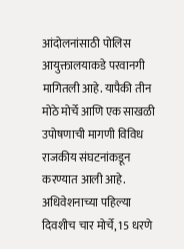आंदोलनांसाठी पोलिस आयुक्तालयाकडे परवानगी मागितली आहे. यापैकी तीन मोठे मोर्चे आणि एक साखळी उपोषणाची मागणी विविध राजकीय संघटनांकडून करण्यात आली आहे. अधिवेशनाच्या पहिल्या दिवशीच चार मोर्चे, 15 धरणे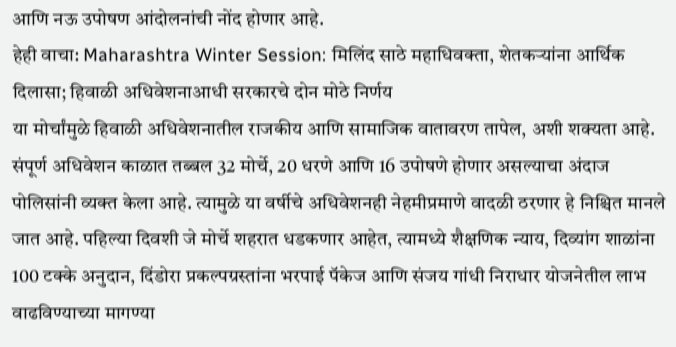आणि नऊ उपोषण आंदोलनांची नोंद होणार आहे.
हेही वाचा: Maharashtra Winter Session: मिलिंद साठे महाधिवक्ता, शेतकऱ्यांना आर्थिक दिलासा; हिवाळी अधिवेशनाआधी सरकारचे दोन मोठे निर्णय
या मोर्चांमुळे हिवाळी अधिवेशनातील राजकीय आणि सामाजिक वातावरण तापेल, अशी शक्यता आहे. संपूर्ण अधिवेशन काळात तब्बल 32 मोर्चे, 20 धरणे आणि 16 उपोषणे होणार असल्याचा अंदाज पोलिसांनी व्यक्त केला आहे. त्यामुळे या वर्षीचे अधिवेशनही नेहमीप्रमाणे वादळी ठरणार हे निश्चित मानले जात आहे. पहिल्या दिवशी जे मोर्चे शहरात धडकणार आहेत, त्यामध्ये शैक्षणिक न्याय, दिव्यांग शाळांना 100 टक्के अनुदान, दिंडोरा प्रकल्पग्रस्तांना भरपाई पॅकेज आणि संजय गांधी निराधार योजनेतील लाभ वाढविण्याच्या मागण्या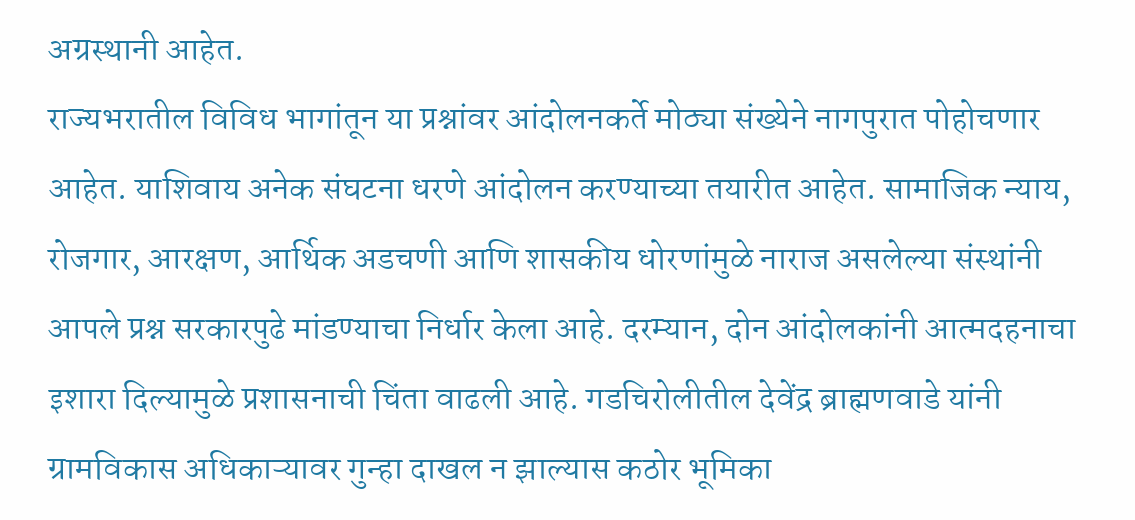अग्रस्थानी आहेत.
राज्यभरातील विविध भागांतून या प्रश्नांवर आंदोलनकर्ते मोठ्या संख्येने नागपुरात पोहोचणार आहेत. याशिवाय अनेक संघटना धरणे आंदोलन करण्याच्या तयारीत आहेत. सामाजिक न्याय, रोजगार, आरक्षण, आर्थिक अडचणी आणि शासकीय धोरणांमुळे नाराज असलेल्या संस्थांनी आपले प्रश्न सरकारपुढे मांडण्याचा निर्धार केला आहे. दरम्यान, दोन आंदोलकांनी आत्मदहनाचा इशारा दिल्यामुळे प्रशासनाची चिंता वाढली आहे. गडचिरोलीतील देवेंद्र ब्राह्मणवाडे यांनी ग्रामविकास अधिकाऱ्यावर गुन्हा दाखल न झाल्यास कठोर भूमिका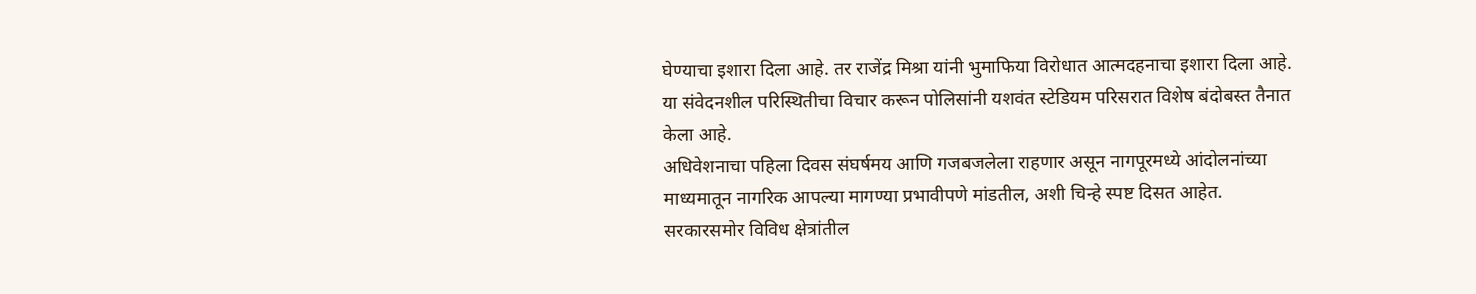घेण्याचा इशारा दिला आहे. तर राजेंद्र मिश्रा यांनी भुमाफिया विरोधात आत्मदहनाचा इशारा दिला आहे. या संवेदनशील परिस्थितीचा विचार करून पोलिसांनी यशवंत स्टेडियम परिसरात विशेष बंदोबस्त तैनात केला आहे.
अधिवेशनाचा पहिला दिवस संघर्षमय आणि गजबजलेला राहणार असून नागपूरमध्ये आंदोलनांच्या माध्यमातून नागरिक आपल्या मागण्या प्रभावीपणे मांडतील, अशी चिन्हे स्पष्ट दिसत आहेत. सरकारसमोर विविध क्षेत्रांतील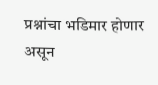प्रश्नांचा भडिमार होणार असून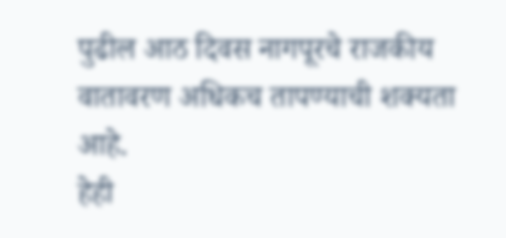पुढील आठ दिवस नागपूरचे राजकीय वातावरण अधिकच तापण्याची शक्यता आहे.
हेही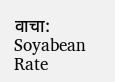वाचा: Soyabean Rate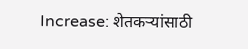Increase: शेतकऱ्यांसाठी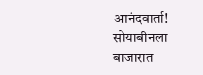आनंदवार्ता! सोयाबीनला बाजारात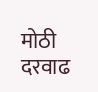मोठी दरवाढ